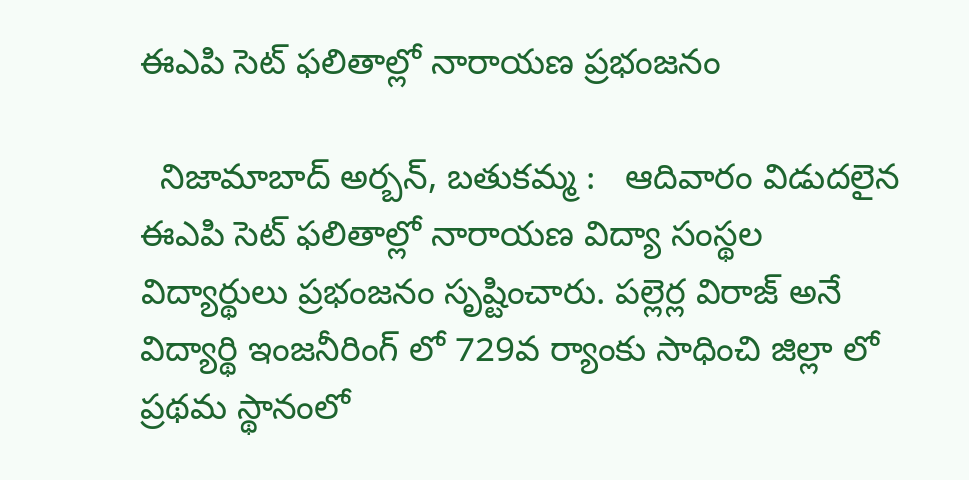ఈఎపి సెట్ ఫలితాల్లో నారాయణ ప్రభంజనం

  నిజామాబాద్ అర్బన్, బతుకమ్మ :   ఆదివారం విడుదలైన ఈఎపి సెట్ ఫలితాల్లో నారాయణ విద్యా సంస్థల విద్యార్థులు ప్రభంజనం సృష్టించారు. పల్లెర్ల విరాజ్ అనే విద్యార్థి ఇంజనీరింగ్ లో 729వ ర్యాంకు సాధించి జిల్లా లో ప్రథమ స్థానంలో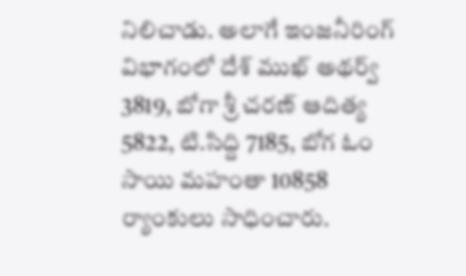నిలిచాడు. అలాగే ఇంజనీరింగ్ విభాగంలో దేశ్ ముఖ్ అథర్వ్ 3819, బోగా శ్రీ చరణ్ ఆదిత్య 5822, టి.సిద్ది 7185, బోగ ఓం సాయి మహంతా 10858 ర్యాంకులు సాధించారు.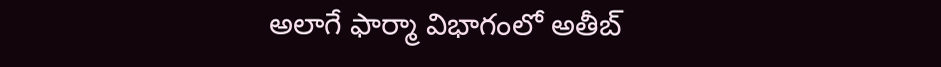అలాగే ఫార్మా విభాగంలో అతీబ్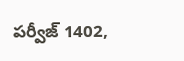పర్వీజ్ 1402,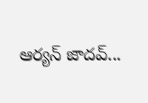ఆర్యన్ జాదవ్...